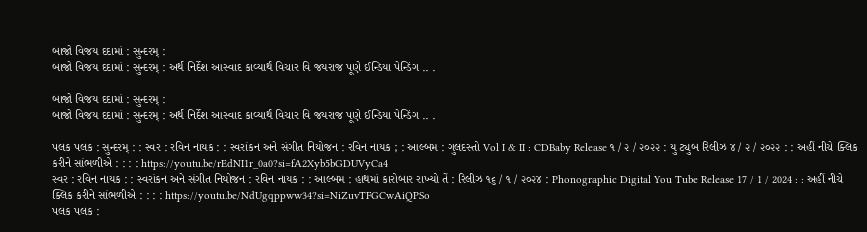બાજો વિજય દદામાં : સુન્દરમ્ :
બાજો વિજય દદામાં : સુન્દરમ્ : અર્થ નિર્દેશ આસ્વાદ કાવ્યાર્થ વિચાર વિ જયરાજ પૂણે ઈન્ડિયા પેન્ડિંગ .. .

બાજો વિજય દદામાં : સુન્દરમ્ :
બાજો વિજય દદામાં : સુન્દરમ્ : અર્થ નિર્દેશ આસ્વાદ કાવ્યાર્થ વિચાર વિ જયરાજ પૂણે ઈન્ડિયા પેન્ડિંગ .. .

પલક પલક : સુન્દરમ્ : : સ્વર : રવિન નાયક : : સ્વરાંકન અને સંગીત નિયોજન : રવિન નાયક ; : આલ્બમ : ગુલદસ્તો Vol I & II : CDBaby Release ૧ / ૨ / ૨૦૨૨ : યુ ટ્યુબ રિલીઝ ૪ / ૨ / ૨૦૨૨ : : અહીં નીચે ક્લિક કરીને સાંભળીએ : : : : https://youtu.be/rEdNI1r_0a0?si=fA2Xyb5bGDUVyCa4
સ્વર : રવિન નાયક : : સ્વરાંકન અને સંગીત નિયોજન : રવિન નાયક : : આલ્બમ : હાથમાં કારોબાર રાખ્યો તેં : રિલીઝ ૧૬ / ૧ / ૨૦૨૪ : Phonographic Digital You Tube Release 17 / 1 / 2024 : : અહીં નીચે ક્લિક કરીને સાંભળીએ : : : : https://youtu.be/NdUgqppww34?si=NiZuvTFGCwAiQPSo
પલક પલક :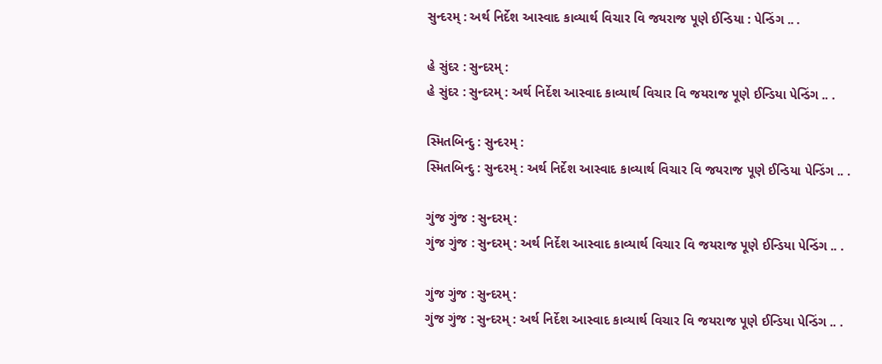સુન્દરમ્ : અર્થ નિર્દેશ આસ્વાદ કાવ્યાર્થ વિચાર વિ જયરાજ પૂણે ઈન્ડિયા : પેન્ડિંગ .. .

હે સુંદર : સુન્દરમ્ :
હે સુંદર : સુન્દરમ્ : અર્થ નિર્દેશ આસ્વાદ કાવ્યાર્થ વિચાર વિ જયરાજ પૂણે ઈન્ડિયા પેન્ડિંગ .. .

સ્મિતબિન્દુ : સુન્દરમ્ :
સ્મિતબિન્દુ : સુન્દરમ્ : અર્થ નિર્દેશ આસ્વાદ કાવ્યાર્થ વિચાર વિ જયરાજ પૂણે ઈન્ડિયા પેન્ડિંગ .. .

ગુંજ ગુંજ : સુન્દરમ્ :
ગુંજ ગુંજ : સુન્દરમ્ : અર્થ નિર્દેશ આસ્વાદ કાવ્યાર્થ વિચાર વિ જયરાજ પૂણે ઈન્ડિયા પેન્ડિંગ .. .

ગુંજ ગુંજ : સુન્દરમ્ :
ગુંજ ગુંજ : સુન્દરમ્ : અર્થ નિર્દેશ આસ્વાદ કાવ્યાર્થ વિચાર વિ જયરાજ પૂણે ઈન્ડિયા પેન્ડિંગ .. .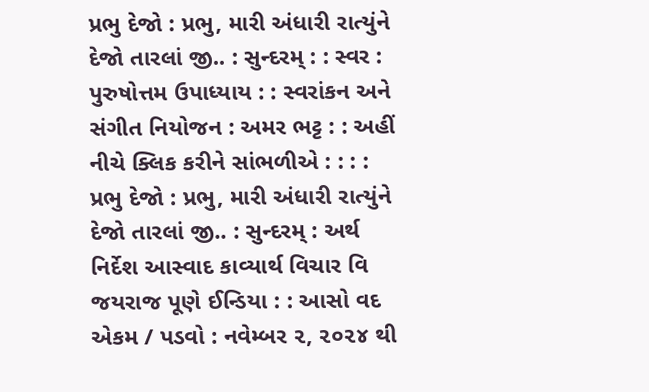પ્રભુ દેજો : પ્રભુ, મારી અંધારી રાત્યુંને દેજો તારલાં જી.. : સુન્દરમ્ : : સ્વર : પુરુષોત્તમ ઉપાધ્યાય : : સ્વરાંકન અને સંગીત નિયોજન : અમર ભટ્ટ : : અહીં નીચે ક્લિક કરીને સાંભળીએ : : : :
પ્રભુ દેજો : પ્રભુ, મારી અંધારી રાત્યુંને દેજો તારલાં જી.. : સુન્દરમ્ : અર્થ નિર્દેશ આસ્વાદ કાવ્યાર્થ વિચાર વિ જયરાજ પૂણે ઈન્ડિયા : : આસો વદ એકમ / પડવો : નવેમ્બર ૨, ૨૦૨૪ થી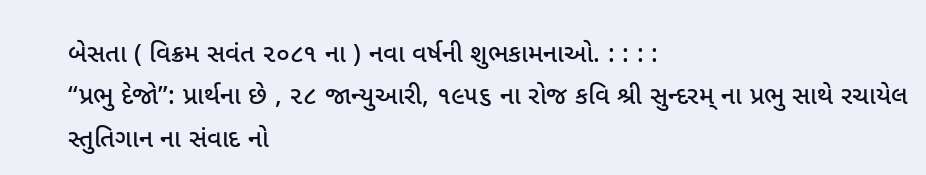બેસતા ( વિક્રમ સવંત ૨૦૮૧ ના ) નવા વર્ષની શુભકામનાઓ. : : : :
“પ્રભુ દેજો”: પ્રાર્થના છે , ૨૮ જાન્યુઆરી, ૧૯૫૬ ના રોજ કવિ શ્રી સુન્દરમ્ ના પ્રભુ સાથે રચાયેલ સ્તુતિગાન ના સંવાદ નો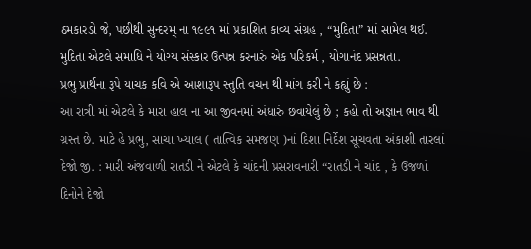ઠમકારડો જે, પછીથી સુન્દરમ્ ના ૧૯૯૧ માં પ્રકાશિત કાવ્ય સંગ્રહ , “મુદિતા” માં સામેલ થઈ. મુદિતા એટલે સમાધિ ને યોગ્ય સંસ્કાર ઉત્પન્ન કરનારું એક પરિકર્મ , યોગાનંદ પ્રસન્નતા.
પ્રભુ પ્રાર્થના રૂપે યાચક કવિ એ આશારૂપ સ્તુતિ વચન થી માંગ કરી ને કહ્યું છે :
આ રાત્રી માં એટલે કે મારા હાલ ના આ જીવનમાં અંધારું છવાયેલું છે ; કહો તો અજ્ઞાન ભાવ થી ગ્રસ્ત છે. માટે હે પ્રભુ, સાચા ખ્યાલ ( તાત્વિક સમજણ )નાં દિશા નિર્દેશ સૂચવતા અંકાશી તારલાં દેજો જી. : મારી અંજવાળી રાતડી ને એટલે કે ચાંદની પ્રસરાવનારી “રાતડી ને ચાંદ , કે ઉજળાં દિનોને દેજો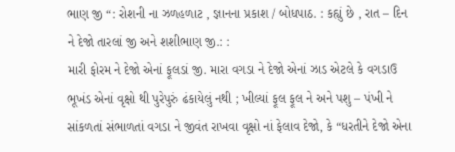ભાણ જી “: રોશની ના ઝળહળાટ , જ્ઞાનના પ્રકાશ / બોધપાઠ. : કહ્યું છે , રાત – દિન ને દેજો તારલાં જી અને શશીભાણ જી.: :
મારી ફોરમ ને દેજો એનાં ફૂલડાં જી. મારા વગડા ને દેજો એનાં ઝાડ એટલે કે વગડાઉ ભૂખંડ એનાં વૃક્ષો થી પુરેપુરું ઢંકાયેલું નથી ; ખીલ્યાં ફૂલ ફૂલ ને અને પશુ – પંખી ને સાંકળતાં સંભાળતાં વગડા ને જીવંત રાખવા વૃક્ષો નાં ફેલાવ દેજો, કે “ધરતીને દેજો એના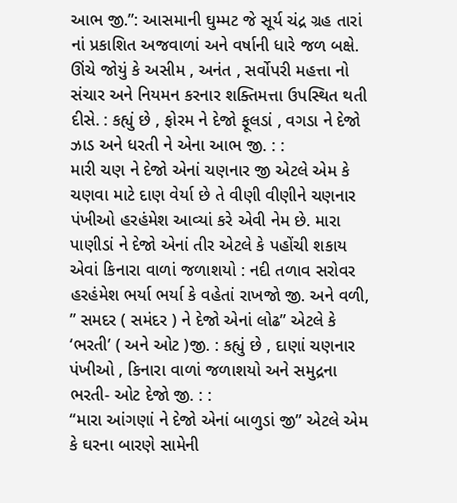આભ જી.”: આસમાની ઘુમ્મટ જે સૂર્ય ચંદ્ર ગ્રહ તારાં નાં પ્રકાશિત અજવાળાં અને વર્ષાની ધારે જળ બક્ષે. ઊંચે જોયું કે અસીમ , અનંત , સર્વોપરી મહત્તા નો સંચાર અને નિયમન કરનાર શક્તિમત્તા ઉપસ્થિત થતી દીસે. : કહ્યું છે , ફોરમ ને દેજો ફૂલડાં , વગડા ને દેજો ઝાડ અને ધરતી ને એના આભ જી. : :
મારી ચણ ને દેજો એનાં ચણનાર જી એટલે એમ કે ચણવા માટે દાણ વેર્યા છે તે વીણી વીણીને ચણનાર પંખીઓ હરહંમેશ આવ્યાં કરે એવી નેમ છે. મારા પાણીડાં ને દેજો એનાં તીર એટલે કે પહોંચી શકાય એવાં કિનારા વાળાં જળાશયો : નદી તળાવ સરોવર હરહંમેશ ભર્યા ભર્યા કે વહેતાં રાખજો જી. અને વળી, ” સમદર ( સમંદર ) ને દેજો એનાં લોઢ” એટલે કે ‘ભરતી’ ( અને ઓટ )જી. : કહ્યું છે , દાણાં ચણનાર પંખીઓ , કિનારા વાળાં જળાશયો અને સમુદ્રના ભરતી- ઓટ દેજો જી. : :
“મારા આંગણાં ને દેજો એનાં બાળુડાં જી” એટલે એમ કે ઘરના બારણે સામેની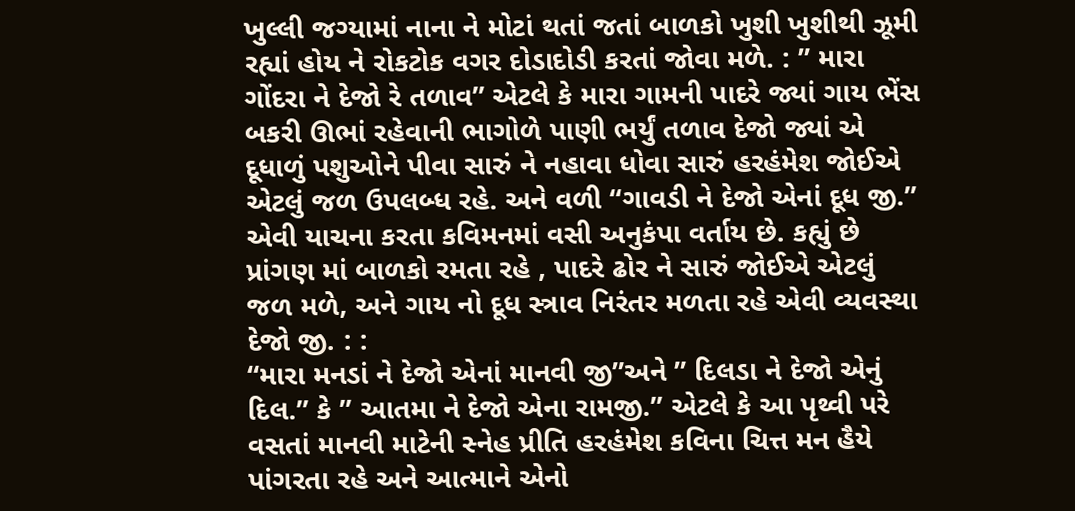ખુલ્લી જગ્યામાં નાના ને મોટાં થતાં જતાં બાળકો ખુશી ખુશીથી ઝૂમી રહ્યાં હોય ને રોકટોક વગર દોડાદોડી કરતાં જોવા મળે. : ” મારા ગોંદરા ને દેજો રે તળાવ” એટલે કે મારા ગામની પાદરે જ્યાં ગાય ભેંસ બકરી ઊભાં રહેવાની ભાગોળે પાણી ભર્યું તળાવ દેજો જ્યાં એ દૂધાળું પશુઓને પીવા સારું ને નહાવા ધોવા સારું હરહંમેશ જોઈએ એટલું જળ ઉપલબ્ધ રહે. અને વળી “ગાવડી ને દેજો એનાં દૂધ જી.” એવી યાચના કરતા કવિમનમાં વસી અનુકંપા વર્તાય છે. કહ્યું છે પ્રાંગણ માં બાળકો રમતા રહે , પાદરે ઢોર ને સારું જોઈએ એટલું જળ મળે, અને ગાય નો દૂધ સ્ત્રાવ નિરંતર મળતા રહે એવી વ્યવસ્થા દેજો જી. : :
“મારા મનડાં ને દેજો એનાં માનવી જી”અને ” દિલડા ને દેજો એનું દિલ.” કે ” આતમા ને દેજો એના રામજી.” એટલે કે આ પૃથ્વી પરે વસતાં માનવી માટેની સ્નેહ પ્રીતિ હરહંમેશ કવિના ચિત્ત મન હૈયે પાંગરતા રહે અને આત્માને એનો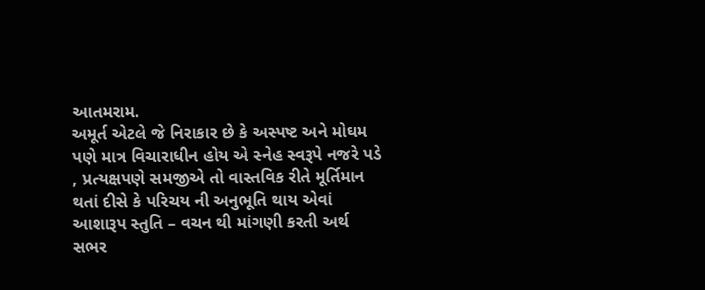આતમરામ.
અમૂર્ત એટલે જે નિરાકાર છે કે અસ્પષ્ટ અને મોઘમ પણે માત્ર વિચારાધીન હોય એ સ્નેહ સ્વરૂપે નજરે પડે , પ્રત્યક્ષપણે સમજીએ તો વાસ્તવિક રીતે મૂર્તિમાન થતાં દીસે કે પરિચય ની અનુભૂતિ થાય એવાં આશારૂપ સ્તુતિ – વચન થી માંગણી કરતી અર્થ સભર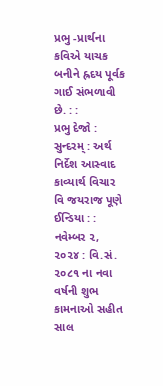પ્રભુ -પ્રાર્થના કવિએ યાચક બનીને હ્રદય પૂર્વક ગાઈ સંભળાવી છે. : :
પ્રભુ દેજો : સુન્દરમ્ : અર્થ નિર્દેશ આસ્વાદ કાવ્યાર્થ વિચાર વિ જયરાજ પૂણે ઈન્ડિયા : : નવેમ્બર ૨, ૨૦૨૪ : વિ.સં. ૨૦૮૧ ના નવા વર્ષની શુભ કામનાઓ સહીત સાલ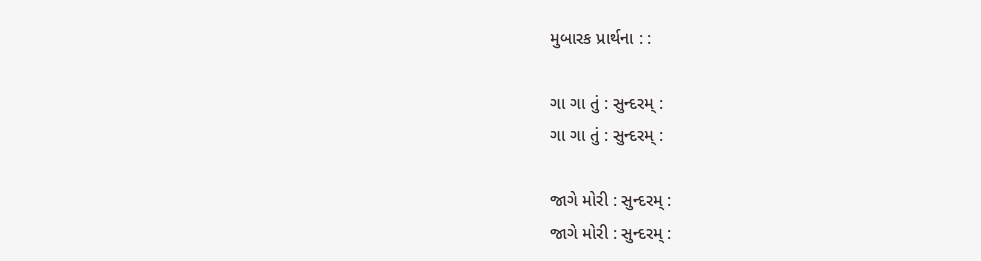મુબારક પ્રાર્થના : :

ગા ગા તું : સુન્દરમ્ :
ગા ગા તું : સુન્દરમ્ :

જાગે મોરી : સુન્દરમ્ :
જાગે મોરી : સુન્દરમ્ :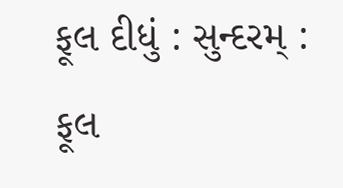ફૂલ દીધું : સુન્દરમ્ :
ફૂલ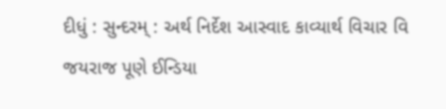દીધું : સુન્દરમ્ : અર્થ નિર્દેશ આસ્વાદ કાવ્યાર્થ વિચાર વિ જયરાજ પૂણે ઈન્ડિયા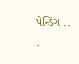પેન્ડિંગ .. .